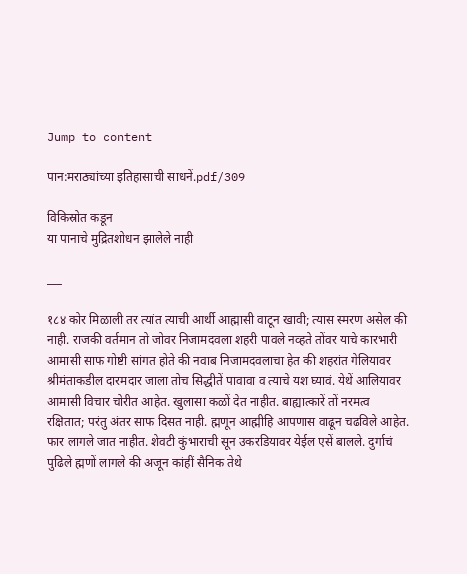Jump to content

पान:मराठ्यांच्या इतिहासाची साधनें.pdf/309

विकिस्रोत कडून
या पानाचे मुद्रितशोधन झालेले नाही

___

१८४ कोर मिळाली तर त्यांत त्याची आर्थी आह्मासी वाटून खावी; त्यास स्मरण असेल की नाही. राजकी वर्तमान तो जोवर निजामदवला शहरी पावले नव्हते तोंवर याचे कारभारी आमासी साफ गोष्टी सांगत होते की नवाब निजामदवलाचा हेत की शहरांत गेलियावर श्रीमंताकडील दारमदार जाला तोच सिद्धीतें पावावा व त्याचे यश घ्यावं. येथें आलियावर आमासी विचार चोरीत आहेत. खुलासा कळों देत नाहीत. बाह्यात्कारें तों नरमत्व रक्षितात; परंतु अंतर साफ दिसत नाही. ह्मणून आह्मीहि आपणास वाढून चढविले आहेत. फार लागले जात नाहीत. शेवटी कुंभाराची सून उकरडियावर येईल एसें बालले. दुर्गाचं पुढिले ह्मणों लागले की अजून कांहीं सैनिक तेथे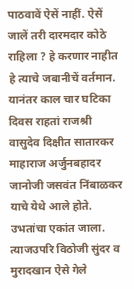पाठवावें ऐसें नाहीं. ऐसें जालें तरी दारमदार कोठे राहिला ? हे करणार नाहीत हे त्याचे जबानीचें वर्तमान. यानंतर काल चार घटिका दिवस राहतां राजश्री वासुदेव दिक्षीत सातारकर माहाराज अर्जुनबहादर जानोजी जसवंत निंबाळकर याचे येथे आले होते. उभतांचा एकांत जाला. त्याजउपरि विठोजी सुंदर व मुरादखान ऐसे गेले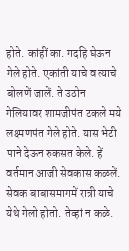होते. कांहीं का. गदहि घेऊन गेले होते. एकांती याचे व त्याचे बोलणें जालें. ते उठोन गेलियावर शामजीपंत टकले मये लक्ष्मणपंत गेले होते. यास भेटी पाने देऊन रुकसत केले. हें वर्तमान आजी सेवकास कळलें. सेवक बाबासमागमें रात्री याचे येथे गेलो होतो. तेव्हां न कळे.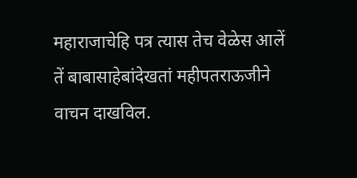महाराजाचेहि पत्र त्यास तेच वेळेस आलें तें बाबासाहेबांदेखतां महीपतराऊजीने वाचन दाखविल.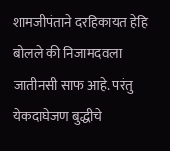शामजीपंताने दरहिकायत हेहि बोलले की निजामदवला जातीनसी साफ आहे. परंतु येकदाघेजण बुद्धीचे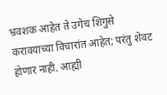भ्रवशक आहेत ते उगेच शिगुसे करावयाच्या विचारांत आहेत; परंतु शेवट होणार नाही. आह्मी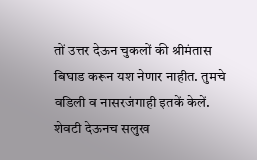तों उत्तर देऊन चुकलों की श्रीमंतास बिघाड करून यश नेणार नाहीत. तुमचे वडिली व नासरजंगाही इतकें केलें. शेवटी देऊनच सलुख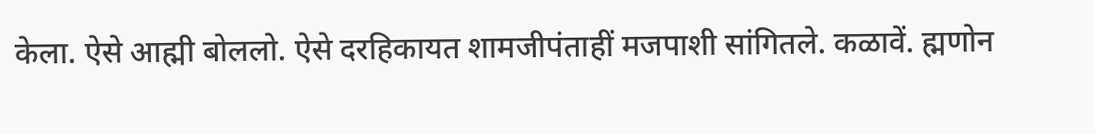केला. ऐसे आह्मी बोललो. ऐसे दरहिकायत शामजीपंताहीं मजपाशी सांगितले. कळावें. ह्मणोन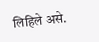लिहिले असे.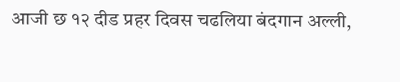आजी छ १२ दीड प्रहर दिवस चढलिया बंदगान अल्ली,